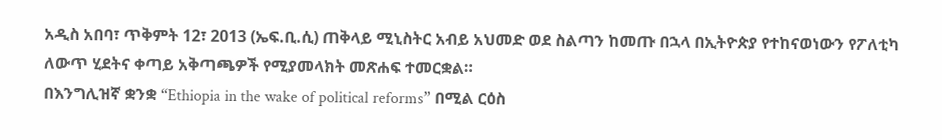አዲስ አበባ፣ ጥቅምት 12፣ 2013 (ኤፍ.ቢ.ሲ) ጠቅላይ ሚኒስትር አብይ አህመድ ወደ ስልጣን ከመጡ በኋላ በኢትዮጵያ የተከናወነውን የፖለቲካ ለውጥ ሂደትና ቀጣይ አቅጣጫዎች የሚያመላክት መጽሐፍ ተመርቋል።
በእንግሊዝኛ ቋንቋ “Ethiopia in the wake of political reforms” በሚል ርዕስ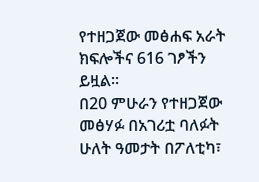የተዘጋጀው መፅሐፍ አራት ክፍሎችና 616 ገፆችን ይዟል።
በ20 ምሁራን የተዘጋጀው መፅሃፉ በአገሪቷ ባለፉት ሁለት ዓመታት በፖለቲካ፣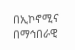በኢኮኖሚና በማኅበራዊ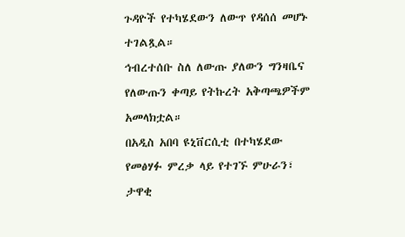ጉዳዮች የተካሄደውን ለውጥ የዳሰሰ መሆኑ ተገልጿል።
ኅብረተሰቡ ስለ ለውጡ ያለውን ግንዛቤና የለውጡን ቀጣይ የትኩረት አቅጣጫዎችም አመላክቷል።
በአዲስ አበባ ዩኒቨርሲቲ በተካሄደው የመፅሃፉ ምረቃ ላይ የተገኙ ምሁራን፣ ታዋቂ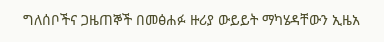ግለሰቦችና ጋዜጠኞች በመፅሐፉ ዙሪያ ውይይት ማካሄዳቸውን ኢዜአ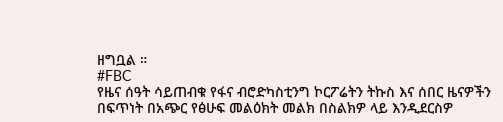ዘግቧል ።
#FBC
የዜና ሰዓት ሳይጠብቁ የፋና ብሮድካስቲንግ ኮርፖሬትን ትኩስ እና ሰበር ዜናዎችን በፍጥነት በአጭር የፅሁፍ መልዕክት መልክ በስልክዎ ላይ እንዲደርስዎ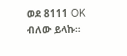ወደ 8111 OK ብለው ይላኩ።